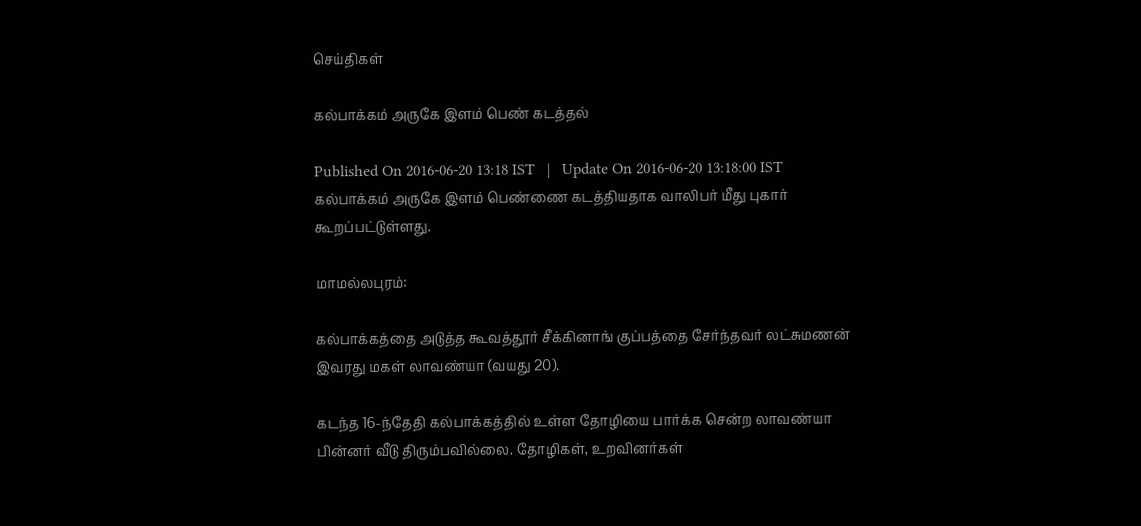செய்திகள்

கல்பாக்கம் அருகே இளம் பெண் கடத்தல்

Published On 2016-06-20 13:18 IST   |   Update On 2016-06-20 13:18:00 IST
கல்பாக்கம் அருகே இளம் பெண்ணை கடத்தியதாக வாலிபர் மீது புகார் கூறப்பட்டுள்ளது.

மாமல்லபுரம்:

கல்பாக்கத்தை அடுத்த கூவத்தூர் சீக்கினாங் குப்பத்தை சேர்ந்தவர் லட்சுமணன் இவரது மகள் லாவண்யா (வயது 20).

கடந்த 16-ந்தேதி கல்பாக்கத்தில் உள்ள தோழியை பார்க்க சென்ற லாவண்யா பின்னர் வீடு திரும்பவில்லை. தோழிகள், உறவினர்கள்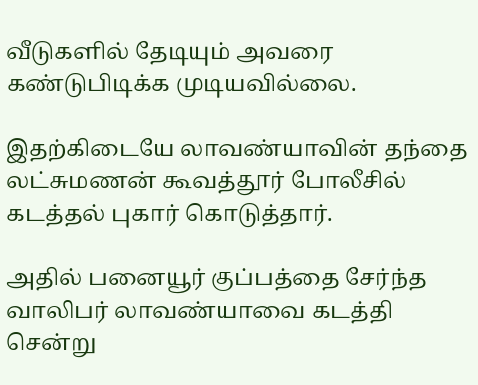வீடுகளில் தேடியும் அவரை கண்டுபிடிக்க முடியவில்லை.

இதற்கிடையே லாவண்யாவின் தந்தை லட்சுமணன் கூவத்தூர் போலீசில் கடத்தல் புகார் கொடுத்தார்.

அதில் பனையூர் குப்பத்தை சேர்ந்த வாலிபர் லாவண்யாவை கடத்தி சென்று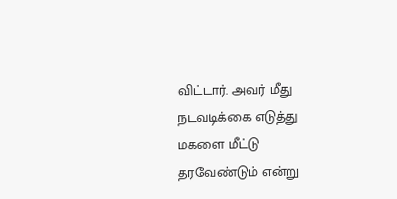விட்டார். அவர் மீது நடவடிக்கை எடுத்து மகளை மீட்டு தரவேண்டும் என்று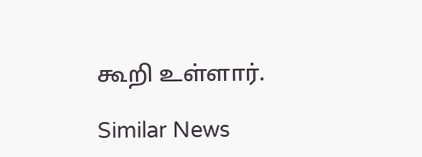கூறி உள்ளார்.

Similar News